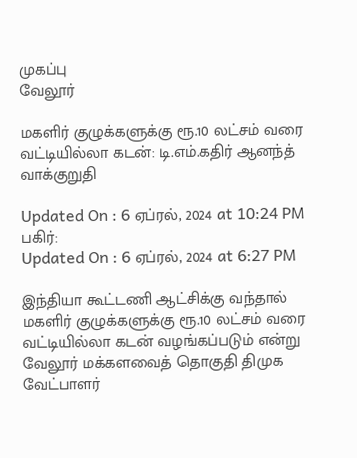முகப்பு
வேலூர்

மகளிர் குழுக்களுக்கு ரூ.10 லட்சம் வரை வட்டியில்லா கடன்: டி.எம்.கதிர் ஆனந்த் வாக்குறுதி

Updated On : 6 ஏப்ரல், 2024 at 10:24 PM
பகிர்:
Updated On : 6 ஏப்ரல், 2024 at 6:27 PM

இந்தியா கூட்டணி ஆட்சிக்கு வந்தால் மகளிர் குழுக்களுக்கு ரூ.10 லட்சம் வரை வட்டியில்லா கடன் வழங்கப்படும் என்று வேலூர் மக்களவைத் தொகுதி திமுக வேட்பாளர்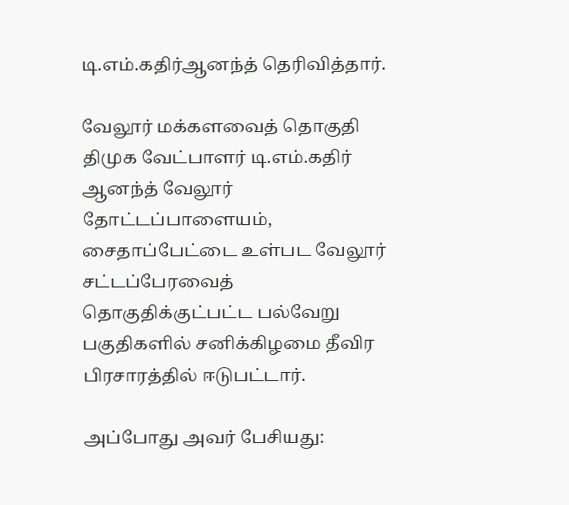டி.எம்.கதிர்ஆனந்த் தெரிவித்தார்.

வேலூர் மக்களவைத் தொகுதி திமுக வேட்பாளர் டி.எம்.கதிர் ஆனந்த் வேலூர் தோட்டப்பாளையம், சைதாப்பேட்டை உள்பட வேலூர் சட்டப்பேரவைத் தொகுதிக்குட்பட்ட பல்வேறு பகுதிகளில் சனிக்கிழமை தீவிர பிரசாரத்தில் ஈடுபட்டார்.

அப்போது அவர் பேசியது: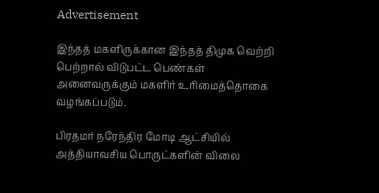Advertisement

இந்தத் மகளிருக்கான இந்தத் திமுக வெற்றி பெற்றால் விடுபட்ட பெண்கள் அனைவருக்கும் மகளிர் உரிமைத்தொகை வழங்கப்படும்.

பிரதமர் நரேந்திர மோடி ஆட்சியில் அத்தியாவசிய பொருட்களின் விலை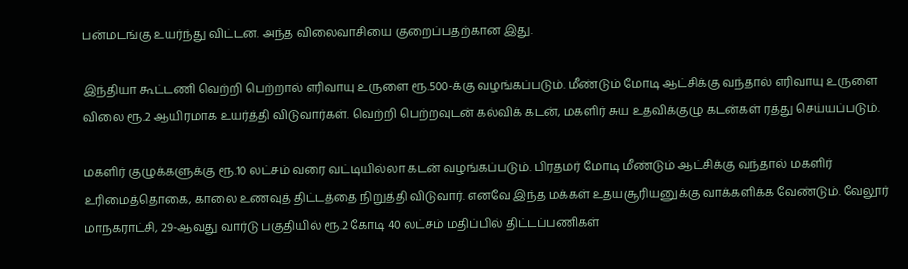பன்மடங்கு உயர்ந்து விட்டன. அந்த விலைவாசியை குறைப்பதற்கான இது.

இந்தியா கூட்டணி வெற்றி பெற்றால் எரிவாயு உருளை ரூ.500-க்கு வழங்கப்படும். மீண்டும் மோடி ஆட்சிக்கு வந்தால் எரிவாயு உருளை விலை ரூ.2 ஆயிரமாக உயர்த்தி விடுவார்கள். வெற்றி பெற்றவுடன் கல்விக் கடன், மகளிர் சுய உதவிக்குழு கடன்கள் ரத்து செய்யப்படும்.

மகளிர் குழுக்களுக்கு ரூ.10 லட்சம் வரை வட்டியில்லா கடன் வழங்கப்படும். பிரதமர் மோடி மீண்டும் ஆட்சிக்கு வந்தால் மகளிர் உரிமைத்தொகை, காலை உணவுத் திட்டத்தை நிறுத்தி விடுவார். எனவே இந்த மக்கள் உதயசூரியனுக்கு வாக்களிக்க வேண்டும். வேலூர் மாநகராட்சி, 29-ஆவது வார்டு பகுதியில் ரூ.2 கோடி 40 லட்சம் மதிப்பில் திட்டப்பணிகள்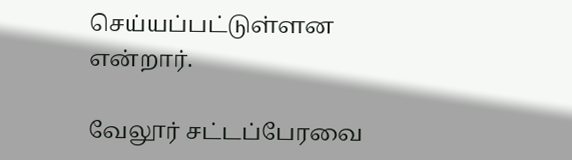செய்யப்பட்டுள்ளன என்றார்.

வேலூர் சட்டப்பேரவை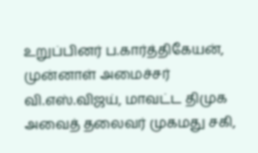உறுப்பினர் ப.கார்த்திகேயன், முன்னாள் அமைச்சர் வி.எஸ்.விஜய், மாவட்ட திமுக அவைத் தலைவர் முகமது சகி,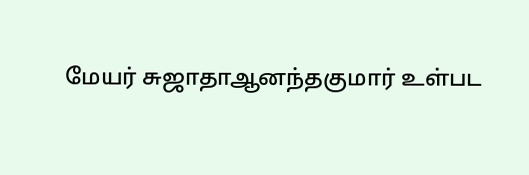மேயர் சுஜாதாஆனந்தகுமார் உள்பட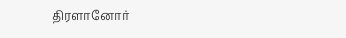திரளானோர்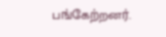பங்கேற்றனர்.